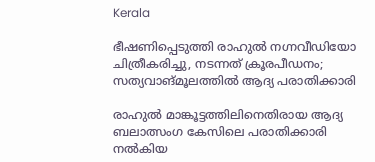Kerala

ഭീഷണിപ്പെടുത്തി രാഹുൽ നഗ്നവീഡിയോ ചിത്രീകരിച്ചു, നടന്നത് ക്രൂരപീഡനം; സത്യവാങ്മൂലത്തിൽ ആദ്യ പരാതിക്കാരി

രാഹുൽ മാങ്കൂട്ടത്തിലിനെതിരായ ആദ്യ ബലാത്സംഗ കേസിലെ പരാതിക്കാരി നൽകിയ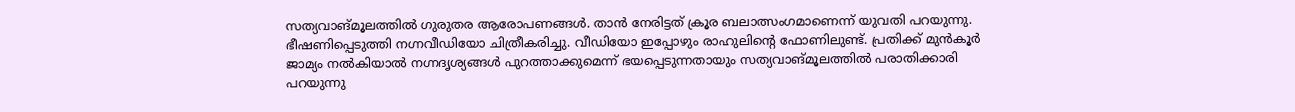സത്യവാങ്മൂലത്തിൽ ഗുരുതര ആരോപണങ്ങൾ. താൻ നേരിട്ടത് ക്രൂര ബലാത്സംഗമാണെന്ന് യുവതി പറയുന്നു. ഭീഷണിപ്പെടുത്തി നഗ്നവീഡിയോ ചിത്രീകരിച്ചു. വീഡിയോ ഇപ്പോഴും രാഹുലിന്റെ ഫോണിലുണ്ട്. പ്രതിക്ക് മുൻകൂർ ജാമ്യം നൽകിയാൽ നഗ്നദൃശ്യങ്ങൾ പുറത്താക്കുമെന്ന് ഭയപ്പെടുന്നതായും സത്യവാങ്മൂലത്തിൽ പരാതിക്കാരി പറയുന്നു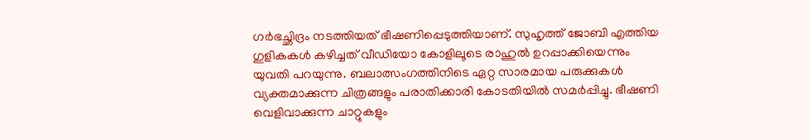ഗർഭച്ഛിദ്രം നടത്തിയത് ഭീഷണിപ്പെടുത്തിയാണ്. സുഹൃത്ത് ജോബി എത്തിയ ഗുളികകൾ കഴിച്ചത് വീഡിയോ കോളിലൂടെ രാഹുൽ ഉറപ്പാക്കിയെന്നും യുവതി പറയുന്നു. ബലാത്സംഗത്തിനിടെ ഏറ്റ സാരമായ പരുക്കുകൾ വ്യക്തമാക്കുന്ന ചിത്രങ്ങളും പരാതിക്കാരി കോടതിയിൽ സമർപ്പിച്ചു. ഭീഷണി വെളിവാക്കുന്ന ചാറ്റുകളും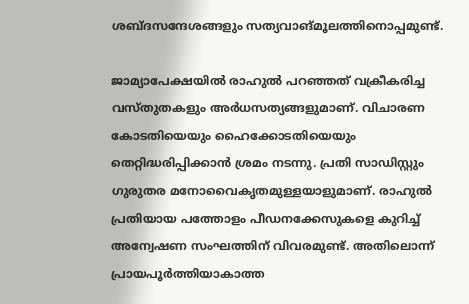ശബ്ദസന്ദേശങ്ങളും സത്യവാങ്മൂലത്തിനൊപ്പമുണ്ട്.

ജാമ്യാപേക്ഷയിൽ രാഹുൽ പറഞ്ഞത് വക്രീകരിച്ച വസ്തുതകളും അർധസത്യങ്ങളുമാണ്. വിചാരണ കോടതിയെയും ഹൈക്കോടതിയെയും തെറ്റിദ്ധരിപ്പിക്കാൻ ശ്രമം നടന്നു. പ്രതി സാഡിസ്റ്റും ഗുരുതര മനോവൈകൃതമുള്ളയാളുമാണ്. രാഹുൽ പ്രതിയായ പത്തോളം പീഡനക്കേസുകളെ കുറിച്ച് അന്വേഷണ സംഘത്തിന് വിവരമുണ്ട്. അതിലൊന്ന് പ്രായപൂർത്തിയാകാത്ത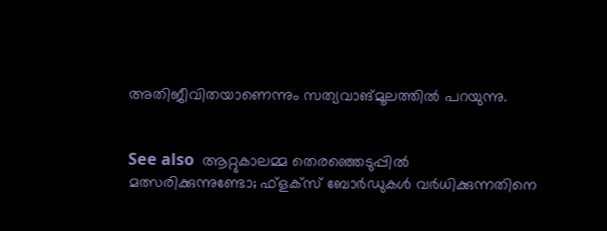അതിജീവിതയാണെന്നും സത്യവാങ്മൂലത്തിൽ പറയുന്നു.


See also  ആറ്റുകാലമ്മ തെരഞ്ഞെടുപ്പില്‍ മത്സരിക്കുന്നുണ്ടോ; ഫ്ളക്സ് ബോർഡുകൾ വർധിക്കുന്നതിനെ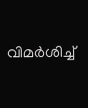വിമർശിച്ച്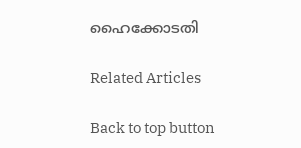ഹൈക്കോടതി

Related Articles

Back to top button